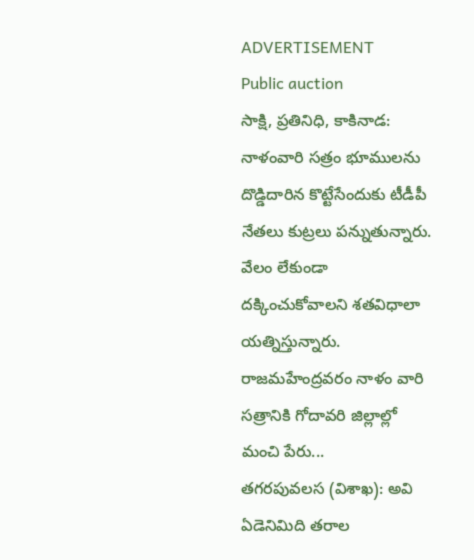ADVERTISEMENT
Public auction
సాక్షి, ప్రతినిధి, కాకినాడ: నాళంవారి సత్రం భూములను దొడ్డిదారిన కొట్టేసేందుకు టీడీపీ నేతలు కుట్రలు పన్నుతున్నారు. వేలం లేకుండా దక్కించుకోవాలని శతవిధాలా యత్నిస్తున్నారు. రాజమహేంద్రవరం నాళం వారి సత్రానికి గోదావరి జిల్లాల్లో మంచి పేరు...
తగరపువలస (విశాఖ): అవి ఏడెనిమిది తరాల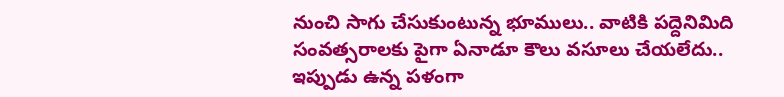నుంచి సాగు చేసుకుంటున్న భూములు.. వాటికి పద్దెనిమిది సంవత్సరాలకు పైగా ఏనాడూ కౌలు వసూలు చేయలేదు.. ఇప్పుడు ఉన్న పళంగా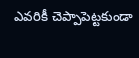ఎవరికీ చెప్పాపెట్టకుండా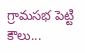గ్రామసభ పెట్టి కౌలు...